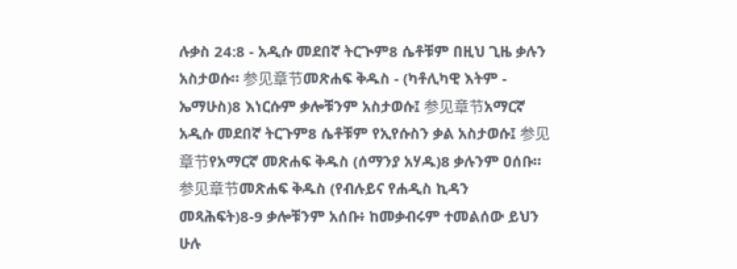ሉቃስ 24:8 - አዲሱ መደበኛ ትርጒም8 ሴቶቹም በዚህ ጊዜ ቃሉን አስታወሱ። 参见章节መጽሐፍ ቅዱስ - (ካቶሊካዊ እትም - ኤማሁስ)8 እነርሱም ቃሎቹንም አስታወሱ፤ 参见章节አማርኛ አዲሱ መደበኛ ትርጉም8 ሴቶቹም የኢየሱስን ቃል አስታወሱ፤ 参见章节የአማርኛ መጽሐፍ ቅዱስ (ሰማንያ አሃዱ)8 ቃሉንም ዐሰቡ። 参见章节መጽሐፍ ቅዱስ (የብሉይና የሐዲስ ኪዳን መጻሕፍት)8-9 ቃሎቹንም አሰቡ፥ ከመቃብሩም ተመልሰው ይህን ሁሉ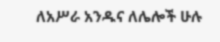ለአሥራ አንዱና ለሌሎች ሁሉ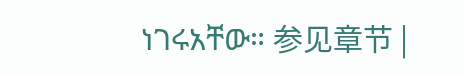ነገሩአቸው። 参见章节 |